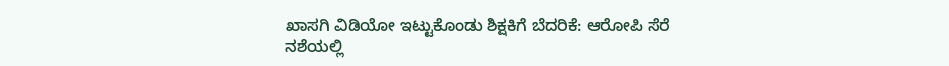ಖಾಸಗಿ ವಿಡಿಯೋ ಇಟ್ಟುಕೊಂಡು ಶಿಕ್ಷಕಿಗೆ ಬೆದರಿಕೆ: ಆರೋಪಿ ಸೆರೆ
ನಶೆಯಲ್ಲಿ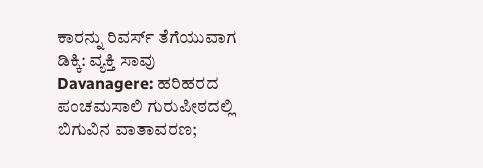ಕಾರನ್ನು ರಿವರ್ಸ್ ತೆಗೆಯುವಾಗ ಡಿಕ್ಕಿ: ವ್ಯಕ್ತಿ ಸಾವು
Davanagere: ಹರಿಹರದ ಪಂಚಮಸಾಲಿ ಗುರುಪೀಠದಲ್ಲಿ ಬಿಗುವಿನ ವಾತಾವರಣ;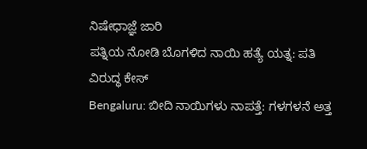ನಿಷೇಧಾಜ್ಞೆ ಜಾರಿ
ಪತ್ನಿಯ ನೋಡಿ ಬೊಗಳಿದ ನಾಯಿ ಹತ್ಯೆ ಯತ್ನ: ಪತಿ ವಿರುದ್ಧ ಕೇಸ್
Bengaluru: ಬೀದಿ ನಾಯಿಗಳು ನಾಪತ್ತೆ: ಗಳಗಳನೆ ಅತ್ತ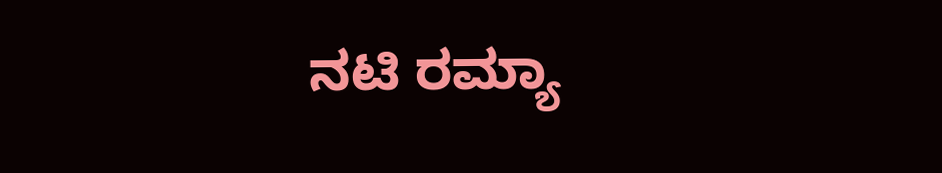ನಟಿ ರಮ್ಯಾ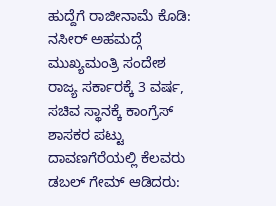ಹುದ್ದೆಗೆ ರಾಜೀನಾಮೆ ಕೊಡಿ: ನಸೀರ್ ಅಹಮದ್ಗೆ ಮುಖ್ಯಮಂತ್ರಿ ಸಂದೇಶ
ರಾಜ್ಯ ಸರ್ಕಾರಕ್ಕೆ 3 ವರ್ಷ, ಸಚಿವ ಸ್ಥಾನಕ್ಕೆ ಕಾಂಗ್ರೆಸ್ ಶಾಸಕರ ಪಟ್ಟು
ದಾವಣಗೆರೆಯಲ್ಲಿ ಕೆಲವರು ಡಬಲ್ ಗೇಮ್ ಆಡಿದರು: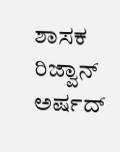ಶಾಸಕ ರಿಜ್ವಾನ್ ಅರ್ಷದ್